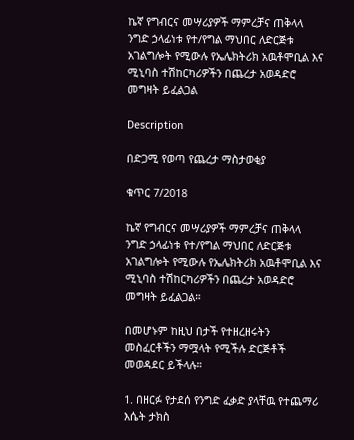ኬኛ የግብርና መሣሪያዎች ማምረቻና ጠቅላላ ንግድ ኃላፊነቱ የተ/የግል ማህበር ለድርጅቱ አገልግሎት የሚውሉ የኤሌክትሪክ አዉቶሞቢል እና ሚኒባስ ተሽከርካሪዎችን በጨረታ አወዳድሮ መግዛት ይፈልጋል

Description

በድጋሚ የወጣ የጨረታ ማስታወቂያ

ቁጥር 7/2018

ኬኛ የግብርና መሣሪያዎች ማምረቻና ጠቅላላ ንግድ ኃላፊነቱ የተ/የግል ማህበር ለድርጅቱ አገልግሎት የሚውሉ የኤሌክትሪክ አዉቶሞቢል እና ሚኒባስ ተሽከርካሪዎችን በጨረታ አወዳድሮ መግዛት ይፈልጋል።

በመሆኑም ከዚህ በታች የተዘረዘሩትን መስፈርቶችን ማሟላት የሚችሉ ድርጅቶች መወዳደር ይችላሉ።

1. በዘርፉ የታደሰ የንግድ ፈቃድ ያላቸዉ የተጨማሪ እሴት ታክስ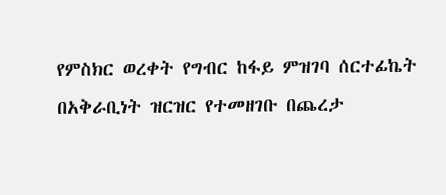የምስክር ወረቀት የግብር ከፋይ ምዝገባ ሰርተፊኬት በአቅራቢነት ዝርዝር የተመዘገቡ በጨረታ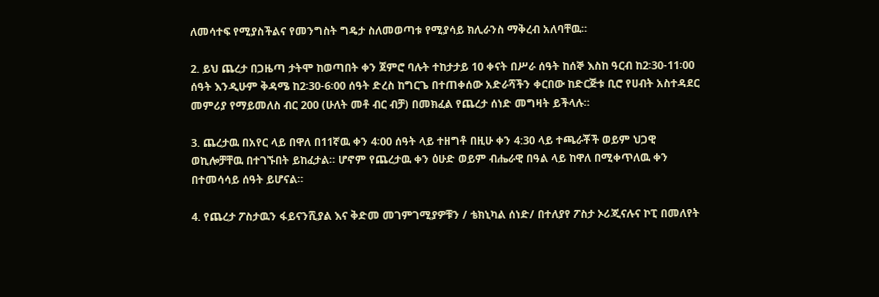ለመሳተፍ የሚያስችልና የመንግስት ግዴታ ስለመወጣቱ የሚያሳይ ክሊራንስ ማቅረብ አለባቸዉ።

2. ይህ ጨረታ በጋዜጣ ታትሞ ከወጣበት ቀን ጀምሮ ባሉት ተከታታይ 10 ቀናት በሥራ ሰዓት ከሰኞ እስከ ዓርብ ከ2፡30-11፡00 ሰዓት እንዲሁም ቅዳሜ ከ2፡30-6፡00 ሰዓት ድረስ ከግርጌ በተጠቀሰው አድራሻችን ቀርበው ከድርጅቱ ቢሮ የሀብት አስተዳደር መምሪያ የማይመለስ ብር 200 (ሁለት መቶ ብር ብቻ) በመክፈል የጨረታ ሰነድ መግዛት ይችላሉ።

3. ጨረታዉ በአየር ላይ በዋለ በ11ኛዉ ቀን 4፡00 ሰዓት ላይ ተዘግቶ በዚሁ ቀን 4:30 ላይ ተጫራቾች ወይም ህጋዊ ወኪሎቻቸዉ በተገኙበት ይከፈታል። ሆኖም የጨረታዉ ቀን ዕሁድ ወይም ብሔራዊ በዓል ላይ ከዋለ በሚቀጥለዉ ቀን በተመሳሳይ ሰዓት ይሆናል።

4. የጨረታ ፖስታዉን ፋይናንሺያል እና ቅድመ መገምገሚያዎቹን / ቴክኒካል ሰነድ/ በተለያየ ፖስታ ኦሪጂናሉና ኮፒ በመለየት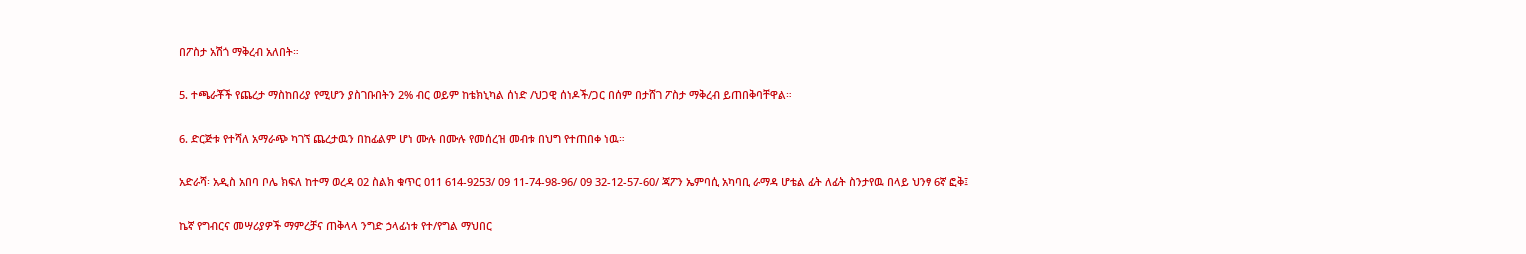በፖስታ አሽጎ ማቅረብ አለበት።

5. ተጫራቾች የጨረታ ማስከበሪያ የሚሆን ያስገቡበትን 2% ብር ወይም ከቴክኒካል ሰነድ /ህጋዊ ሰነዶች/ጋር በሰም በታሸገ ፖስታ ማቅረብ ይጠበቅባቸዋል።

6. ድርጅቱ የተሻለ አማራጭ ካገኘ ጨረታዉን በከፊልም ሆነ ሙሉ በሙሉ የመሰረዝ መብቱ በህግ የተጠበቀ ነዉ።

አድራሻ፡ አዲስ አበባ ቦሌ ክፍለ ከተማ ወረዳ 02 ስልክ ቁጥር 011 614-9253/ 09 11-74-98-96/ 09 32-12-57-60/ ጃፖን ኤምባሲ አካባቢ ራማዳ ሆቴል ፊት ለፊት ስንታየዉ በላይ ህንፃ 6ኛ ፎቅ፤

ኬኛ የግብርና መሣሪያዎች ማምረቻና ጠቅላላ ንግድ ኃላፊነቱ የተ/የግል ማህበር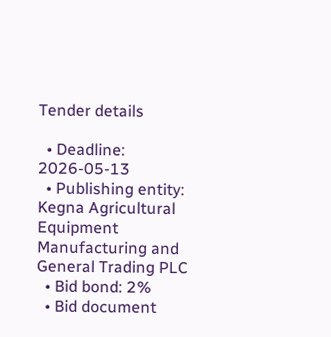Tender details

  • Deadline: 2026-05-13
  • Publishing entity: Kegna Agricultural Equipment Manufacturing and General Trading PLC
  • Bid bond: 2%
  • Bid document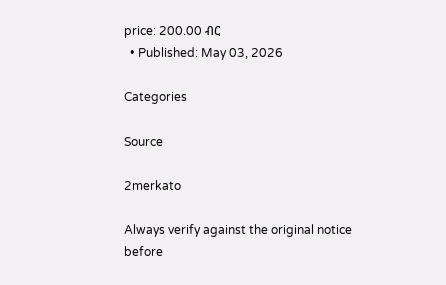price: 200.00 ብር
  • Published: May 03, 2026

Categories

Source

2merkato

Always verify against the original notice before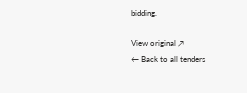bidding.

View original ↗
← Back to all tenders